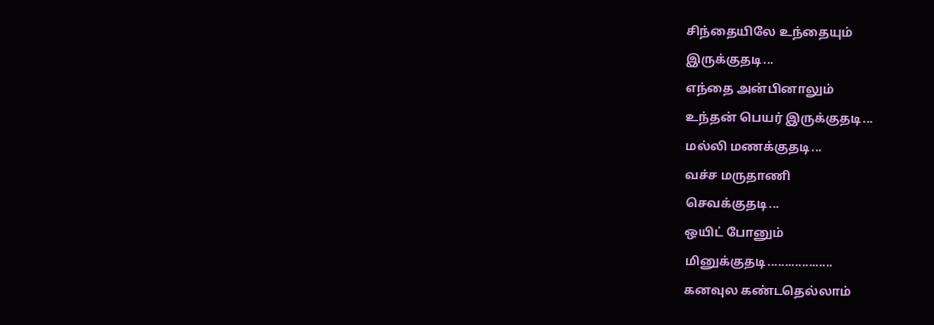சிந்தையிலே உந்தையும்
இருக்குதடி...
எந்தை அன்பினாலும்
உந்தன் பெயர் இருக்குதடி...
மல்லி மணக்குதடி...
வச்ச மருதாணி
செவக்குதடி...
ஒயிட் போனும்
மினுக்குதடி...................
கனவுல கண்டதெல்லாம்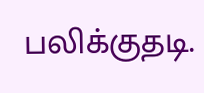பலிக்குதடி.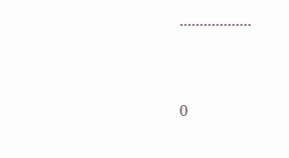..................



0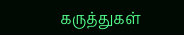கருத்துகள்